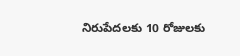నిరుపేదలకు 10 రోజులకు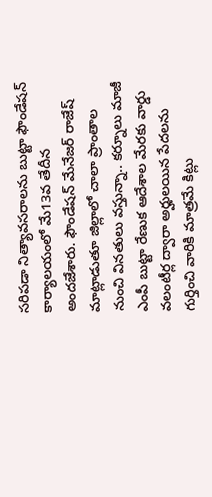సరిపడా నిత్యావసరాలను బుట్టా ఫౌండేషన్ కార్యాలయంలో మే13వ తేదీన అందజేశారు. ఫౌండేషన్ మేనేజర్ రాజేష్ మాట్లాడుతూ జిల్లాలో చాలా ప్రాంతాల నుంచి వినతులు వస్తున్నా.. కర్నూలు మాజీ ఎంపీ బుట్టా రేణుక ఆదేశాల మేరకు వార్డు వలంటీర్ల ద్వారా అర్హులయిన పేదలను గుర్తించి వారికి మాత్రమే కిట్లు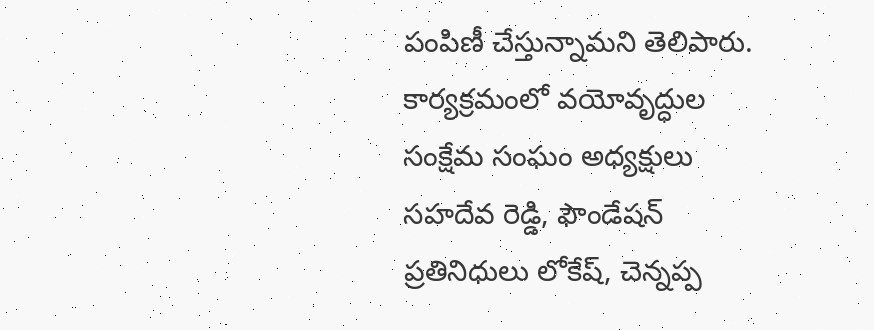పంపిణీ చేస్తున్నామని తెలిపారు. కార్యక్రమంలో వయోవృద్ధుల సంక్షేమ సంఘం అధ్యక్షులు సహదేవ రెడ్డి, ఫౌండేషన్ ప్రతినిధులు లోకేష్, చెన్నప్ప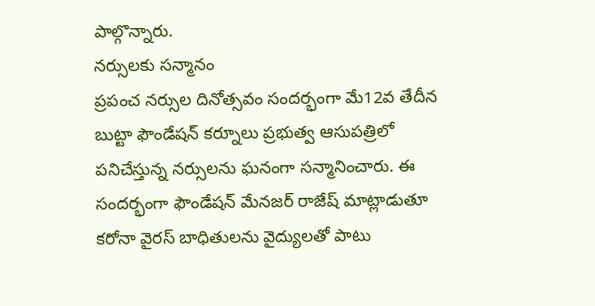పాల్గొన్నారు.
నర్సులకు సన్మానం
ప్రపంచ నర్సుల దినోత్సవం సందర్భంగా మే12వ తేదీన బుట్టా ఫౌండేషన్ కర్నూలు ప్రభుత్వ ఆసుపత్రిలో పనిచేస్తున్న నర్సులను ఘనంగా సన్మానించారు. ఈ సందర్భంగా ఫౌండేషన్ మేనజర్ రాజేష్ మాట్లాడుతూ కరోనా వైరస్ బాధితులను వైద్యులతో పాటు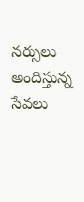నర్సులు అందిస్తున్న సేవలు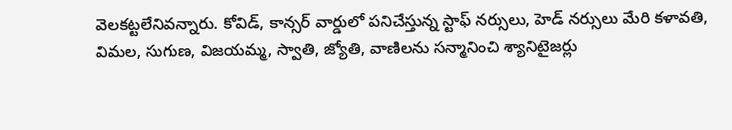వెలకట్టలేనివన్నారు. కోవిడ్, కాన్సర్ వార్డులో పనిచేస్తున్న స్టాఫ్ నర్సులు, హెడ్ నర్సులు మేరి కళావతి, విమల, సుగుణ, విజయమ్మ, స్వాతి, జ్యోతి, వాణిలను సన్మానించి శ్యానిటైజర్లు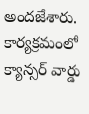అందజేశారు. కార్యక్రమంలో క్యాన్సర్ వార్డు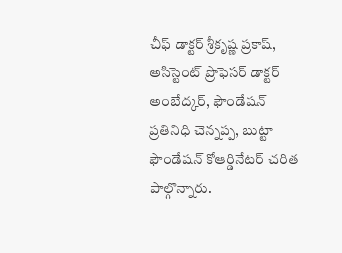చీఫ్ డాక్టర్ శ్రీకృష్ణ ప్రకాష్, అసిస్టెంట్ ప్రొఫెసర్ డాక్టర్ అంబేద్కర్, ఫౌండేషన్ ప్రతినిధి చెన్నప్ప, బుట్టా ఫౌండేషన్ కోఆర్డినేటర్ చరిత పాల్గొన్నారు.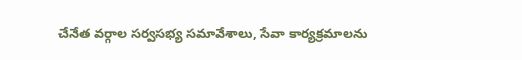చేనేత వర్గాల సర్వసభ్య సమావేశాలు, సేవా కార్యక్రమాలను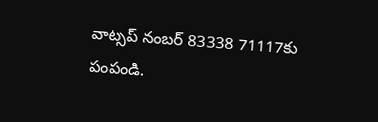వాట్సప్ నంబర్ 83338 71117కు పంపండి.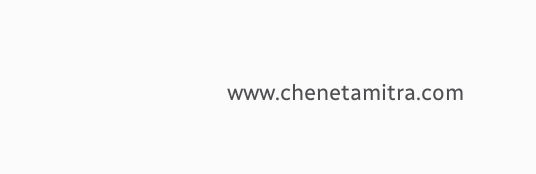www.chenetamitra.com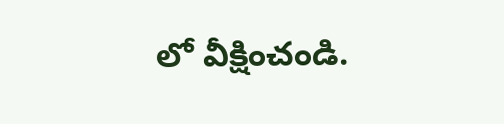లో వీక్షించండి.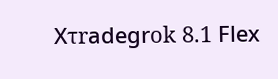Хτrаdеgrοk 8.1 Flех